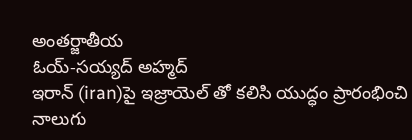అంతర్జాతీయ
ఓయ్-సయ్యద్ అహ్మద్
ఇరాన్ (iran)పై ఇజ్రాయెల్ తో కలిసి యుద్ధం ప్రారంభించి నాలుగు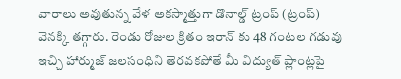వారాలు అవుతున్న వేళ అకస్మాత్తుగా డొనాల్డ్ ట్రంప్ (ట్రంప్) వెనక్కి తగ్గారు. రెండు రోజుల క్రితం ఇరాన్ కు 48 గంటల గడువు ఇచ్చి హార్ముజ్ జలసంధిని తెరవకపోతే మీ విద్యుత్ ప్లాంట్లపై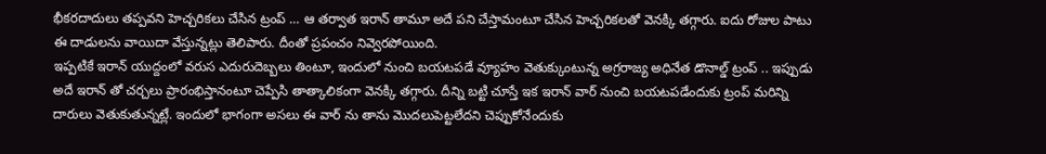భీకరదాదులు తప్పవని హెచ్చరికలు చేసిన ట్రంప్ … ఆ తర్వాత ఇరాన్ తామూ అదే పని చేస్తామంటూ చేసిన హెచ్చరికలతో వెనక్కి తగ్గారు. ఐదు రోజుల పాటు ఈ దాడులను వాయిదా వేస్తున్నట్లు తెలిపారు. దీంతో ప్రపంచం నివ్వెరపోయింది.
ఇప్పటికే ఇరాన్ యుద్దంలో వరుస ఎదురుదెబ్బలు తింటూ, ఇందులో నుంచి బయటపడే వ్యూహం వెతుక్కుంటున్న అగ్రరాజ్య అధినేత డొనాల్డ్ ట్రంప్ .. ఇప్పుడు అదే ఇరాన్ తో చర్చలు ప్రారంభిస్తానంటూ చెప్పేసి తాత్కాలికంగా వెనక్కి తగ్గారు. దీన్ని బట్టి చూస్తే ఇక ఇరాన్ వార్ నుంచి బయటపడేందుకు ట్రంప్ మరిన్ని దారులు వెతుకుతున్నట్లే. ఇందులో భాగంగా అసలు ఈ వార్ ను తాను మొదలుపెట్టలేదని చెప్పుకోనేందుకు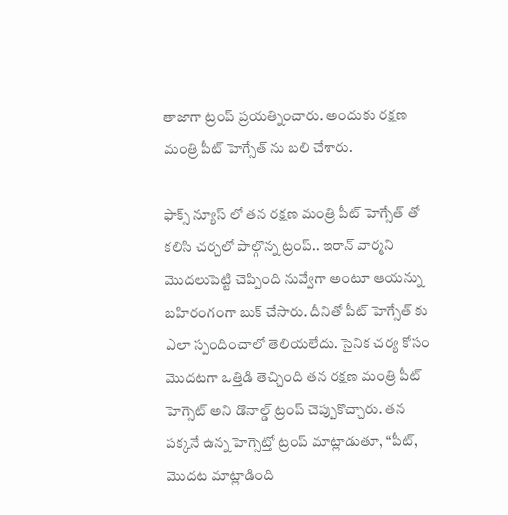తాజాగా ట్రంప్ ప్రయత్నించారు. అందుకు రక్షణ మంత్రి పీట్ హెగ్సేత్ ను బలి చేశారు.

ఫాక్స్ న్యూస్ లో తన రక్షణ మంత్రి పీట్ హెగ్సేత్ తో కలిసి చర్చలో పాల్గొన్న ట్రంప్.. ఇరాన్ వార్మని మొదలుపెట్టి చెప్పింది నువ్వేగా అంటూ ఆయన్ను బహిరంగంగా బుక్ చేసారు. దీనితో పీట్ హెగ్సేత్ కు ఎలా స్పందించాలో తెలియలేదు. సైనిక చర్య కోసం మొదటగా ఒత్తిడి తెచ్చింది తన రక్షణ మంత్రి పీట్ హెగ్సెట్ అని డొనాల్డ్ ట్రంప్ చెప్పుకొచ్చారు. తన పక్కనే ఉన్న హెగ్సెట్తో ట్రంప్ మాట్లాడుతూ, “పీట్, మొదట మాట్లాడింది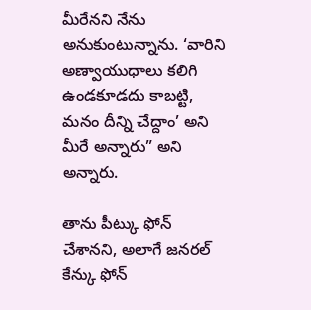మీరేనని నేను అనుకుంటున్నాను. ‘వారిని అణ్వాయుధాలు కలిగి ఉండకూడదు కాబట్టి, మనం దీన్ని చేద్దాం’ అని మీరే అన్నారు” అని అన్నారు.

తాను పీట్కు ఫోన్ చేశానని, అలాగే జనరల్ కేన్కు ఫోన్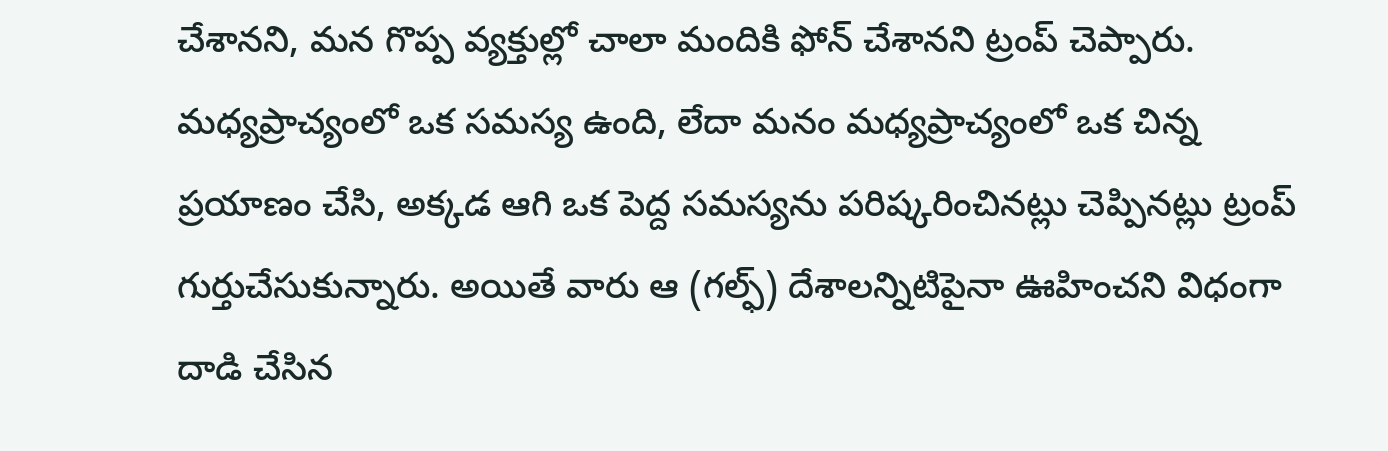చేశానని, మన గొప్ప వ్యక్తుల్లో చాలా మందికి ఫోన్ చేశానని ట్రంప్ చెప్పారు. మధ్యప్రాచ్యంలో ఒక సమస్య ఉంది, లేదా మనం మధ్యప్రాచ్యంలో ఒక చిన్న ప్రయాణం చేసి, అక్కడ ఆగి ఒక పెద్ద సమస్యను పరిష్కరించినట్లు చెప్పినట్లు ట్రంప్ గుర్తుచేసుకున్నారు. అయితే వారు ఆ (గల్ఫ్) దేశాలన్నిటిపైనా ఊహించని విధంగా దాడి చేసిన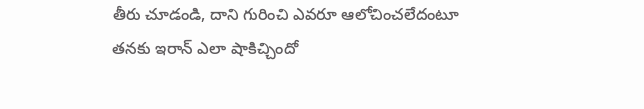తీరు చూడండి, దాని గురించి ఎవరూ ఆలోచించలేదంటూ తనకు ఇరాన్ ఎలా షాకిచ్చిందో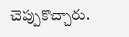చెప్పుకొచ్చారు.